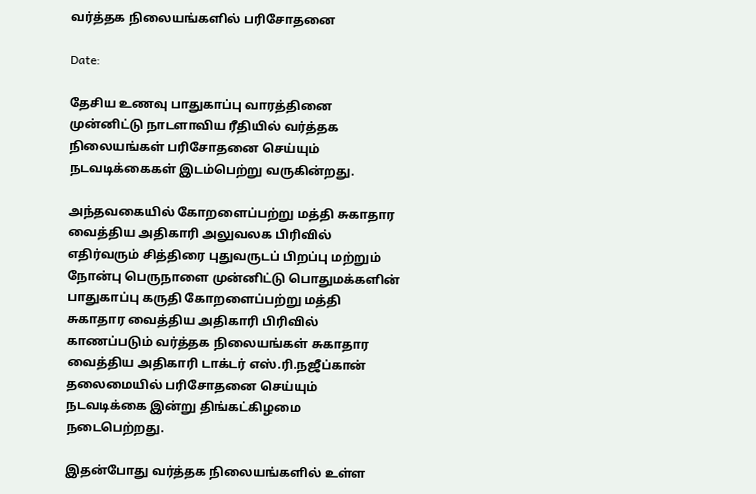வர்த்தக நிலையங்களில் பரிசோதனை

Date:

தேசிய உணவு பாதுகாப்பு வாரத்தினை முன்னிட்டு நாடளாவிய ரீதியில் வர்த்தக நிலையங்கள் பரிசோதனை செய்யும் நடவடிக்கைகள் இடம்பெற்று வருகின்றது.

அந்தவகையில் கோறளைப்பற்று மத்தி சுகாதார வைத்திய அதிகாரி அலுவலக பிரிவில் எதிர்வரும் சித்திரை புதுவருடப் பிறப்பு மற்றும் நோன்பு பெருநாளை முன்னிட்டு பொதுமக்களின் பாதுகாப்பு கருதி கோறளைப்பற்று மத்தி சுகாதார வைத்திய அதிகாரி பிரிவில் காணப்படும் வர்த்தக நிலையங்கள் சுகாதார வைத்திய அதிகாரி டாக்டர் எஸ்.ரி.நஜீப்கான் தலைமையில் பரிசோதனை செய்யும் நடவடிக்கை இன்று திங்கட்கிழமை நடைபெற்றது.

இதன்போது வர்த்தக நிலையங்களில் உள்ள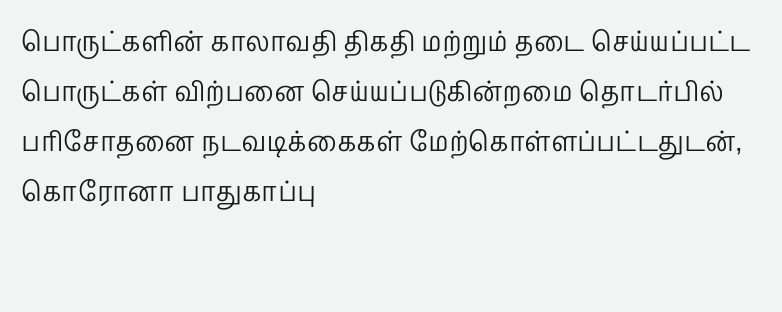பொருட்களின் காலாவதி திகதி மற்றும் தடை செய்யப்பட்ட பொருட்கள் விற்பனை செய்யப்படுகின்றமை தொடர்பில் பரிசோதனை நடவடிக்கைகள் மேற்கொள்ளப்பட்டதுடன், கொரோனா பாதுகாப்பு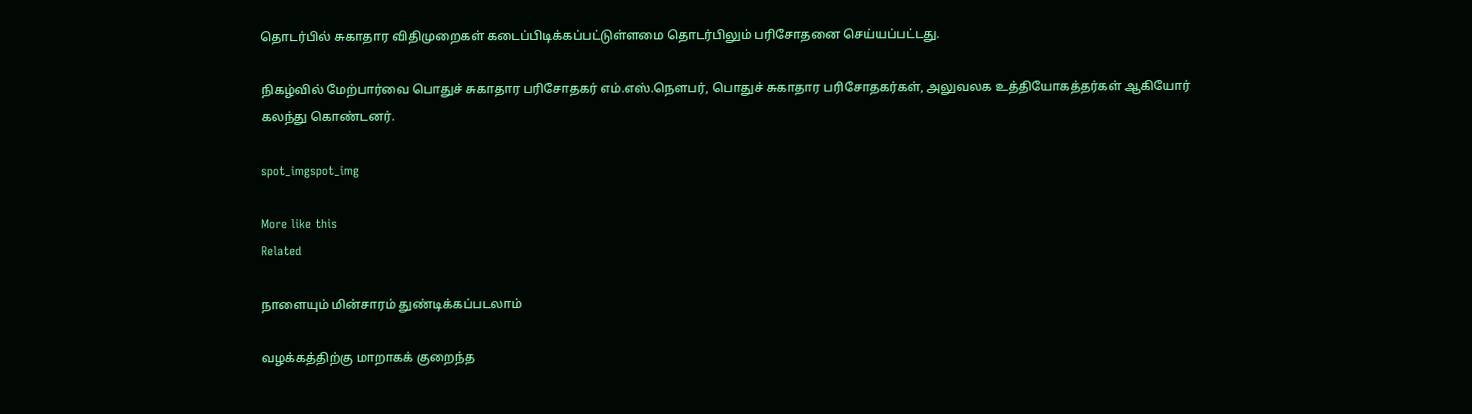தொடர்பில் சுகாதார விதிமுறைகள் கடைப்பிடிக்கப்பட்டுள்ளமை தொடர்பிலும் பரிசோதனை செய்யப்பட்டது.

நிகழ்வில் மேற்பார்வை பொதுச் சுகாதார பரிசோதகர் எம்.எஸ்.நௌபர், பொதுச் சுகாதார பரிசோதகர்கள், அலுவலக உத்தியோகத்தர்கள் ஆகியோர் கலந்து கொண்டனர்.

spot_imgspot_img

More like this
Related

நாளையும் மின்சாரம் துண்டிக்கப்படலாம்

வழக்கத்திற்கு மாறாகக் குறைந்த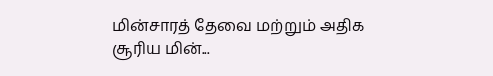மின்சாரத் தேவை மற்றும் அதிக சூரிய மின்...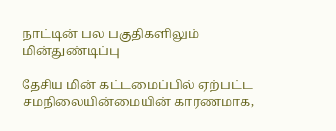நாட்டின் பல பகுதிகளிலும் மின்துண்டிப்பு

தேசிய மின் கட்டமைப்பில் ஏற்பட்ட சமநிலையின்மையின் காரணமாக,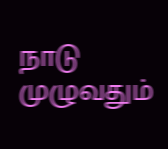நாடு முழுவதும்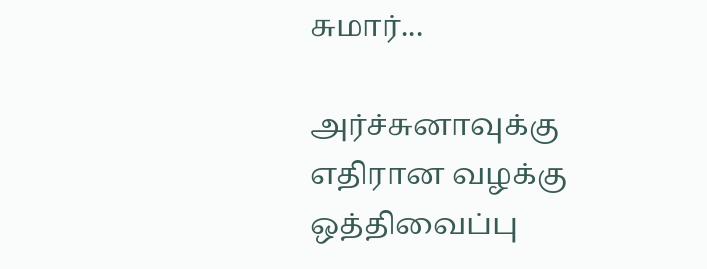சுமார்...

அர்ச்சுனாவுக்கு எதிரான வழக்கு ஒத்திவைப்பு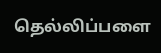தெல்லிப்பளை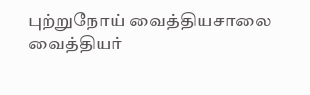புற்றுநோய் வைத்தியசாலை வைத்தியர்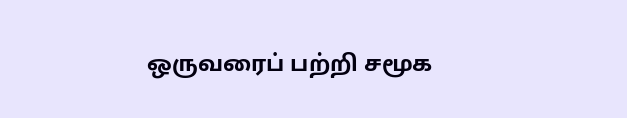ஒருவரைப் பற்றி சமூக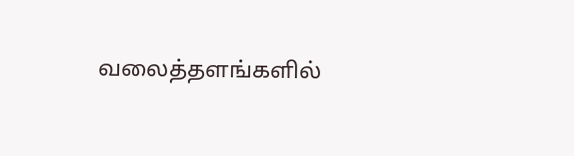வலைத்தளங்களில்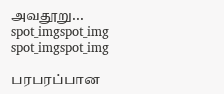அவதூறு...
spot_imgspot_img
spot_imgspot_img

பரபரப்பான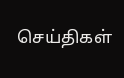செய்திகள்